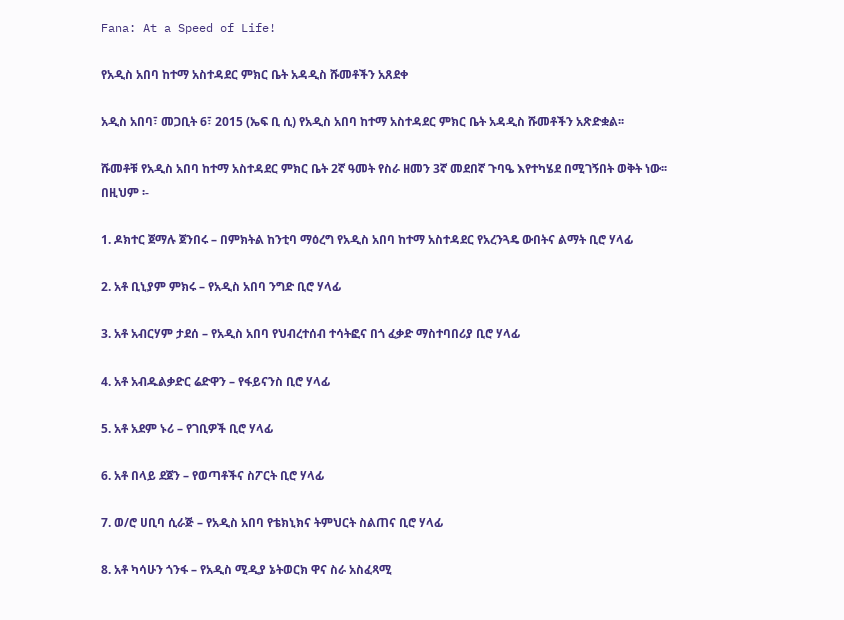Fana: At a Speed of Life!

የአዲስ አበባ ከተማ አስተዳደር ምክር ቤት አዳዲስ ሹመቶችን አጸደቀ

አዲስ አበባ፣ መጋቢት 6፣ 2015 (ኤፍ ቢ ሲ) የአዲስ አበባ ከተማ አስተዳደር ምክር ቤት አዳዲስ ሹመቶችን አጽድቋል፡፡

ሹመቶቹ የአዲስ አበባ ከተማ አስተዳደር ምክር ቤት 2ኛ ዓመት የስራ ዘመን 3ኛ መደበኛ ጉባዔ እየተካሄደ በሚገኝበት ወቅት ነው፡፡
በዚህም ፡-

1. ዶክተር ጀማሉ ጀንበሩ – በምክትል ከንቲባ ማዕረግ የአዲስ አበባ ከተማ አስተዳደር የአረንጓዴ ውበትና ልማት ቢሮ ሃላፊ

2. አቶ ቢኒያም ምክሩ – የአዲስ አበባ ንግድ ቢሮ ሃላፊ

3. አቶ አብርሃም ታደሰ – የአዲስ አበባ የህብረተሰብ ተሳትፎና በጎ ፈቃድ ማስተባበሪያ ቢሮ ሃላፊ

4. አቶ አብዱልቃድር ሬድዋን – የፋይናንስ ቢሮ ሃላፊ

5. አቶ አደም ኑሪ – የገቢዎች ቢሮ ሃላፊ

6. አቶ በላይ ደጀን – የወጣቶችና ስፖርት ቢሮ ሃላፊ

7. ወ/ሮ ሀቢባ ሲራጅ – የአዲስ አበባ የቴክኒክና ትምህርት ስልጠና ቢሮ ሃላፊ

8. አቶ ካሳሁን ጎንፋ – የአዲስ ሚዲያ ኔትወርክ ዋና ስራ አስፈጻሚ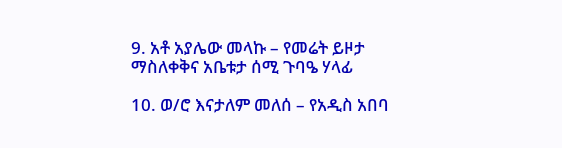9. አቶ አያሌው መላኩ – የመሬት ይዞታ ማስለቀቅና አቤቱታ ሰሚ ጉባዔ ሃላፊ

10. ወ/ሮ እናታለም መለሰ – የአዲስ አበባ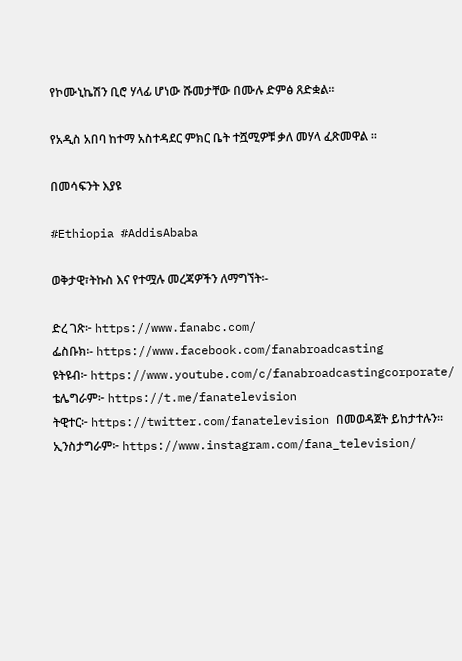የኮሙኒኬሽን ቢሮ ሃላፊ ሆነው ሹመታቸው በሙሉ ድምፅ ጸድቋል፡፡

የአዲስ አበባ ከተማ አስተዳደር ምክር ቤት ተሿሚዎቹ ቃለ መሃላ ፈጽመዋል ።

በመሳፍንት እያዩ

#Ethiopia #AddisAbaba

ወቅታዊ፣ትኩስ እና የተሟሉ መረጃዎችን ለማግኘት፡-

ድረ ገጽ፦ https://www.fanabc.com/
ፌስቡክ፡- https://www.facebook.com/fanabroadcasting
ዩትዩብ፦ https://www.youtube.com/c/fanabroadcastingcorporate/
ቴሌግራም፦ https://t.me/fanatelevision
ትዊተር፦ https://twitter.com/fanatelevision በመወዳጀት ይከታተሉን፡፡
ኢንስታግራም፦ https://www.instagram.com/fana_television/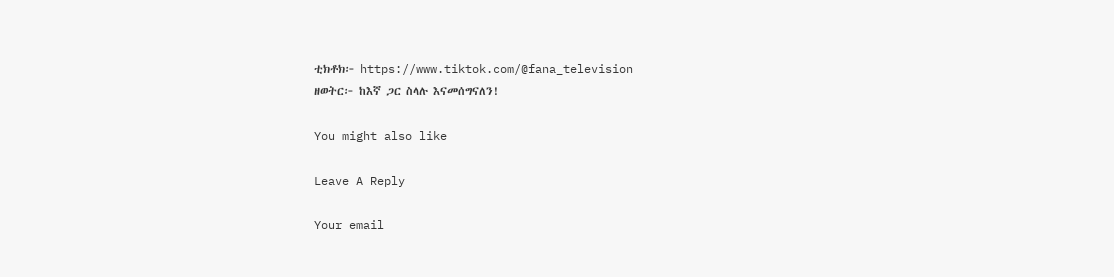ቲክቶክ፦ https://www.tiktok.com/@fana_television
ዘወትር፦ ከእኛ ጋር ስላሉ እናመሰግናለን!

You might also like

Leave A Reply

Your email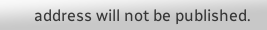address will not be published.